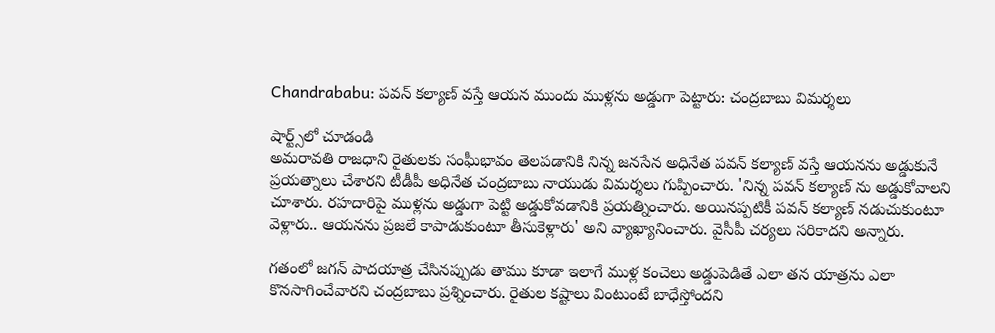Chandrababu: పవన్ కల్యాణ్ వస్తే ఆయన ముందు ముళ్లను అడ్డుగా పెట్టారు: చంద్రబాబు విమర్శలు

షార్ట్స్‌లో చూడండి
అమరావతి రాజధాని రైతులకు సంఘీభావం తెలపడానికి నిన్న జనసేన అధినేత పవన్ కల్యాణ్ వస్తే ఆయనను అడ్డుకునే ప్రయత్నాలు చేశారని టీడీపీ అధినేత చంద్రబాబు నాయుడు విమర్శలు గుప్పించారు. 'నిన్న పవన్ కల్యాణ్ ను అడ్డుకోవాలని చూశారు. రహదారిపై ముళ్లను అడ్డుగా పెట్టి అడ్డుకోవడానికి ప్రయత్నించారు. అయినప్పటికీ పవన్ కల్యాణ్ నడుచుకుంటూ వెళ్లారు.. ఆయనను ప్రజలే కాపాడుకుంటూ తీసుకెళ్లారు' అని వ్యాఖ్యానించారు. వైసీపీ చర్యలు సరికాదని అన్నారు.

గతంలో జగన్ పాదయాత్ర చేసినప్పుడు తాము కూడా ఇలాగే ముళ్ల కంచెలు అడ్డుపెడితే ఎలా తన యాత్రను ఎలా కొనసాగించేవారని చంద్రబాబు ప్రశ్నించారు. రైతుల కష్టాలు వింటుంటే బాధేస్తోందని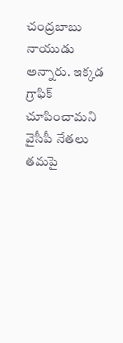చంద్రబాబు నాయుడు అన్నారు. ఇక్కడ గ్రాఫిక్ చూపించామని వైసీపీ నేతలు తమపై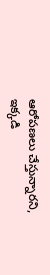ఆరోపణలు చేస్తున్నారని, ఇక్కడి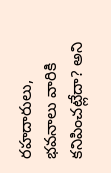రహదారులు, భవనాలు వారికి కనిపించట్లేదా? అని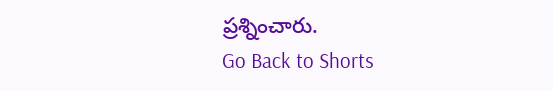ప్రశ్నించారు.
Go Back to Shorts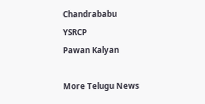Chandrababu
YSRCP
Pawan Kalyan

More Telugu News